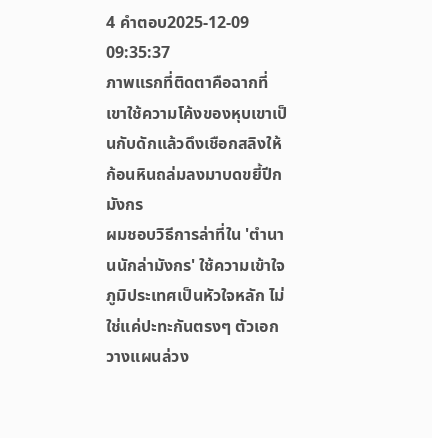4 คำตอบ2025-12-09 09:35:37
ภาพแรกที่ติดตาคือฉากที่เขาใช้ความโค้งของหุบเขาเป็นกับดักแล้วดึงเชือกสลิงให้ก้อนหินถล่มลงมาบดขยี้ปีกมังกร
ผมชอบวิธีการล่าที่ใน 'ตํานานนักล่ามังกร' ใช้ความเข้าใจภูมิประเทศเป็นหัวใจหลัก ไม่ใช่แค่ปะทะกันตรงๆ ตัวเอกวางแผนล่วง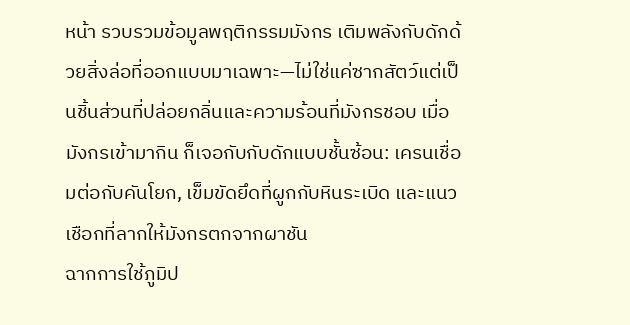หน้า รวบรวมข้อมูลพฤติกรรมมังกร เติมพลังกับดักด้วยสิ่งล่อที่ออกแบบมาเฉพาะ—ไม่ใช่แค่ซากสัตว์แต่เป็นชิ้นส่วนที่ปล่อยกลิ่นและความร้อนที่มังกรชอบ เมื่อมังกรเข้ามากิน ก็เจอกับกับดักแบบชั้นซ้อน: เครนเชื่อมต่อกับคันโยก, เข็มขัดยึดที่ผูกกับหินระเบิด และแนวเชือกที่ลากให้มังกรตกจากผาชัน
ฉากการใช้ภูมิป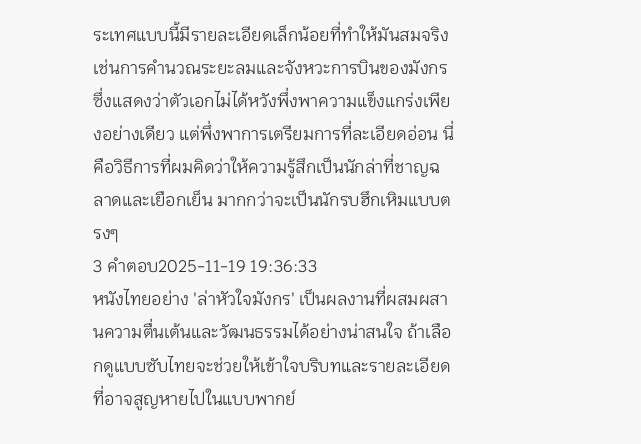ระเทศแบบนี้มีรายละเอียดเล็กน้อยที่ทำให้มันสมจริง เช่นการคำนวณระยะลมและจังหวะการบินของมังกร ซึ่งแสดงว่าตัวเอกไม่ได้หวังพึ่งพาความแข็งแกร่งเพียงอย่างเดียว แต่พึ่งพาการเตรียมการที่ละเอียดอ่อน นี่คือวิธีการที่ผมคิดว่าให้ความรู้สึกเป็นนักล่าที่ชาญฉลาดและเยือกเย็น มากกว่าจะเป็นนักรบฮึกเหิมแบบตรงๆ
3 คำตอบ2025-11-19 19:36:33
หนังไทยอย่าง 'ล่าหัวใจมังกร' เป็นผลงานที่ผสมผสานความตื่นเต้นและวัฒนธรรมได้อย่างน่าสนใจ ถ้าเลือกดูแบบซับไทยจะช่วยให้เข้าใจบริบทและรายละเอียดที่อาจสูญหายไปในแบบพากย์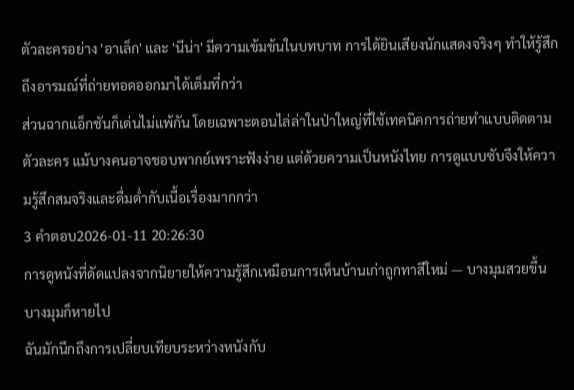ตัวละครอย่าง 'อาเล็ก' และ 'นีน่า' มีความเข้มข้นในบทบาท การได้ยินเสียงนักแสดงจริงๆ ทำให้รู้สึกถึงอารมณ์ที่ถ่ายทอดออกมาได้เต็มที่กว่า
ส่วนฉากแอ็กชันก็เด่นไม่แพ้กัน โดยเฉพาะตอนไล่ล่าในป่าใหญ่ที่ใช้เทคนิคการถ่ายทำแบบติดตามตัวละคร แม้บางคนอาจชอบพากย์เพราะฟังง่าย แต่ด้วยความเป็นหนังไทย การดูแบบซับจึงให้ความรู้สึกสมจริงและดื่มด่ำกับเนื้อเรื่องมากกว่า
3 คำตอบ2026-01-11 20:26:30
การดูหนังที่ดัดแปลงจากนิยายให้ความรู้สึกเหมือนการเห็นบ้านเก่าถูกทาสีใหม่ — บางมุมสวยขึ้น บางมุมก็หายไป
ฉันมักนึกถึงการเปลี่ยบเทียบระหว่างหนังกับ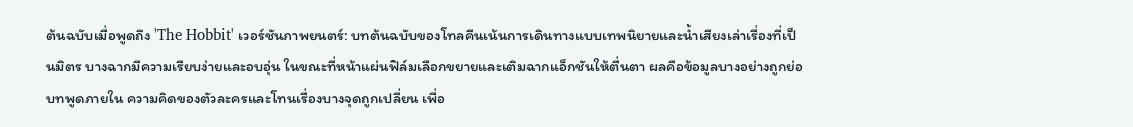ต้นฉบับเมื่อพูดถึง 'The Hobbit' เวอร์ชันภาพยนตร์: บทต้นฉบับของโทลคีนเน้นการเดินทางแบบเทพนิยายและน้ำเสียงเล่าเรื่องที่เป็นมิตร บางฉากมีความเรียบง่ายและอบอุ่น ในขณะที่หน้าแผ่นฟิล์มเลือกขยายและเติมฉากแอ็กชันให้ตื่นตา ผลคือข้อมูลบางอย่างถูกย่อ บทพูดภายใน ความคิดของตัวละครและโทนเรื่องบางจุดถูกเปลี่ยน เพื่อ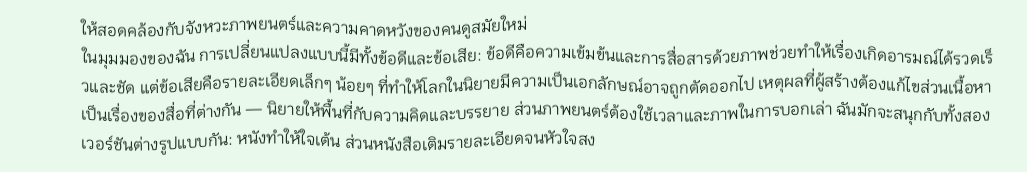ให้สอดคล้องกับจังหวะภาพยนตร์และความคาดหวังของคนดูสมัยใหม่
ในมุมมองของฉัน การเปลี่ยนแปลงแบบนี้มีทั้งข้อดีและข้อเสีย: ข้อดีคือความเข้มข้นและการสื่อสารด้วยภาพช่วยทำให้เรื่องเกิดอารมณ์ได้รวดเร็วและชัด แต่ข้อเสียคือรายละเอียดเล็กๆ น้อยๆ ที่ทำให้โลกในนิยายมีความเป็นเอกลักษณ์อาจถูกตัดออกไป เหตุผลที่ผู้สร้างต้องแก้ไขส่วนเนื้อหาเป็นเรื่องของสื่อที่ต่างกัน — นิยายให้พื้นที่กับความคิดและบรรยาย ส่วนภาพยนตร์ต้องใช้เวลาและภาพในการบอกเล่า ฉันมักจะสนุกกับทั้งสองเวอร์ชันต่างรูปแบบกัน: หนังทำให้ใจเต้น ส่วนหนังสือเติมรายละเอียดจนหัวใจสง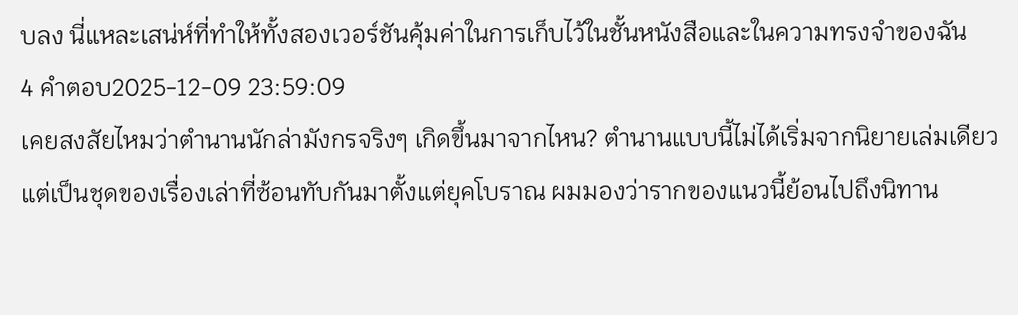บลง นี่แหละเสน่ห์ที่ทำให้ทั้งสองเวอร์ชันคุ้มค่าในการเก็บไว้ในชั้นหนังสือและในความทรงจำของฉัน
4 คำตอบ2025-12-09 23:59:09
เคยสงสัยไหมว่าตำนานนักล่ามังกรจริงๆ เกิดขึ้นมาจากไหน? ตำนานแบบนี้ไม่ได้เริ่มจากนิยายเล่มเดียว แต่เป็นชุดของเรื่องเล่าที่ซ้อนทับกันมาตั้งแต่ยุคโบราณ ผมมองว่ารากของแนวนี้ย้อนไปถึงนิทาน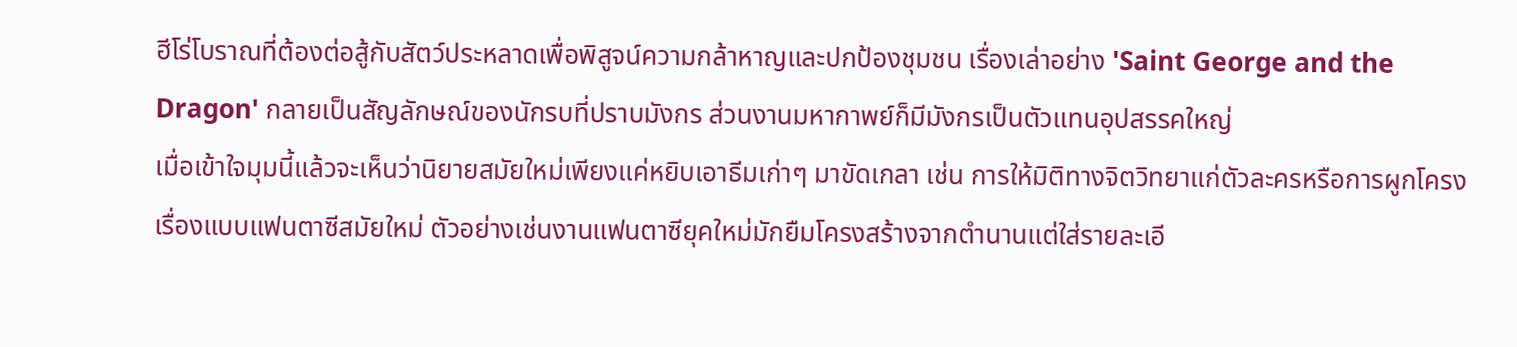ฮีโร่โบราณที่ต้องต่อสู้กับสัตว์ประหลาดเพื่อพิสูจน์ความกล้าหาญและปกป้องชุมชน เรื่องเล่าอย่าง 'Saint George and the Dragon' กลายเป็นสัญลักษณ์ของนักรบที่ปราบมังกร ส่วนงานมหากาพย์ก็มีมังกรเป็นตัวแทนอุปสรรคใหญ่
เมื่อเข้าใจมุมนี้แล้วจะเห็นว่านิยายสมัยใหม่เพียงแค่หยิบเอาธีมเก่าๆ มาขัดเกลา เช่น การให้มิติทางจิตวิทยาแก่ตัวละครหรือการผูกโครงเรื่องแบบแฟนตาซีสมัยใหม่ ตัวอย่างเช่นงานแฟนตาซียุคใหม่มักยืมโครงสร้างจากตำนานแต่ใส่รายละเอี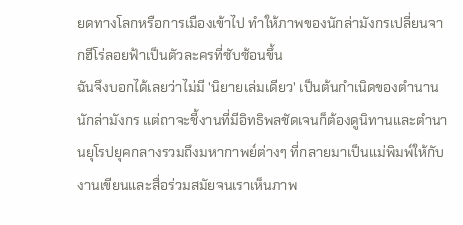ยดทางโลกหรือการเมืองเข้าไป ทำให้ภาพของนักล่ามังกรเปลี่ยนจากฮีโร่ลอยฟ้าเป็นตัวละครที่ซับซ้อนขึ้น
ฉันจึงบอกได้เลยว่าไม่มี 'นิยายเล่มเดียว' เป็นต้นกำเนิดของตํานานนักล่ามังกร แต่ถาจะชี้งานที่มีอิทธิพลชัดเจนก็ต้องดูนิทานและตำนานยุโรปยุคกลางรวมถึงมหากาพย์ต่างๆ ที่กลายมาเป็นแม่พิมพ์ให้กับงานเขียนและสื่อร่วมสมัยจนเราเห็นภาพ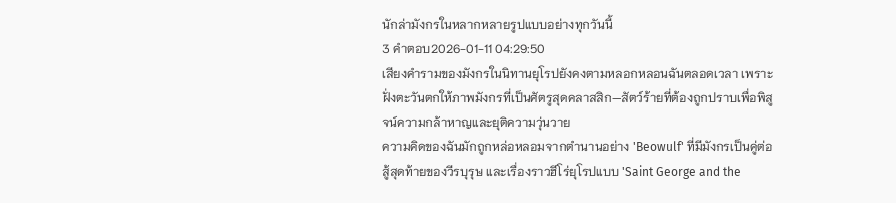นักล่ามังกรในหลากหลายรูปแบบอย่างทุกวันนี้
3 คำตอบ2026-01-11 04:29:50
เสียงคำรามของมังกรในนิทานยุโรปยังคงตามหลอกหลอนฉันตลอดเวลา เพราะฝั่งตะวันตกให้ภาพมังกรที่เป็นศัตรูสุดคลาสสิก—สัตว์ร้ายที่ต้องถูกปราบเพื่อพิสูจน์ความกล้าหาญและยุติความวุ่นวาย
ความคิดของฉันมักถูกหล่อหลอมจากตำนานอย่าง 'Beowulf' ที่มีมังกรเป็นคู่ต่อสู้สุดท้ายของวีรบุรุษ และเรื่องราวฮีโร่ยุโรปแบบ 'Saint George and the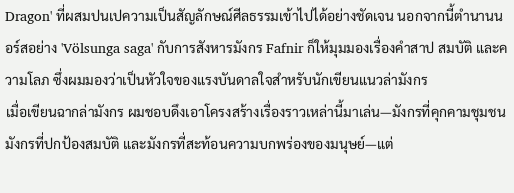Dragon' ที่ผสมปนเปความเป็นสัญลักษณ์ศีลธรรมเข้าไปได้อย่างชัดเจน นอกจากนี้ตำนานนอร์สอย่าง 'Völsunga saga' กับการสังหารมังกร Fafnir ก็ให้มุมมองเรื่องคำสาป สมบัติ และความโลภ ซึ่งผมมองว่าเป็นหัวใจของแรงบันดาลใจสำหรับนักเขียนแนวล่ามังกร
เมื่อเขียนฉากล่ามังกร ผมชอบดึงเอาโครงสร้างเรื่องราวเหล่านี้มาเล่น—มังกรที่คุกคามชุมชน มังกรที่ปกป้องสมบัติ และมังกรที่สะท้อนความบกพร่องของมนุษย์—แต่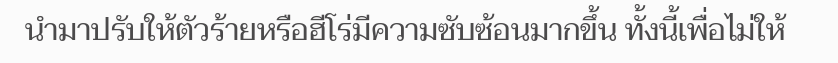นำมาปรับให้ตัวร้ายหรือฮีโร่มีความซับซ้อนมากขึ้น ทั้งนี้เพื่อไม่ให้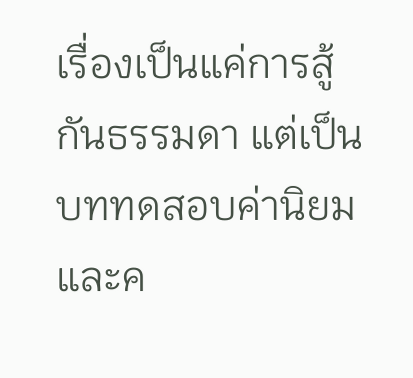เรื่องเป็นแค่การสู้กันธรรมดา แต่เป็นบททดสอบค่านิยมและค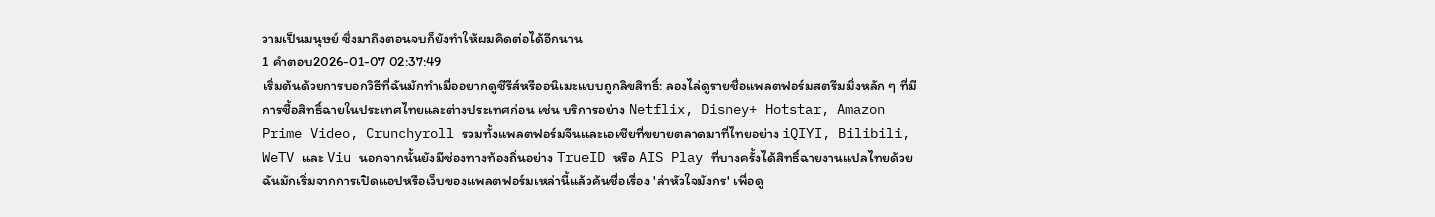วามเป็นมนุษย์ ซึ่งมาถึงตอนจบก็ยังทำให้ผมคิดต่อได้อีกนาน
1 คำตอบ2026-01-07 02:37:49
เริ่มต้นด้วยการบอกวิธีที่ฉันมักทำเมื่ออยากดูซีรีส์หรืออนิเมะแบบถูกลิขสิทธิ์: ลองไล่ดูรายชื่อแพลตฟอร์มสตรีมมิ่งหลัก ๆ ที่มีการซื้อสิทธิ์ฉายในประเทศไทยและต่างประเทศก่อน เช่น บริการอย่าง Netflix, Disney+ Hotstar, Amazon Prime Video, Crunchyroll รวมทั้งแพลตฟอร์มจีนและเอเชียที่ขยายตลาดมาที่ไทยอย่าง iQIYI, Bilibili, WeTV และ Viu นอกจากนั้นยังมีช่องทางท้องถิ่นอย่าง TrueID หรือ AIS Play ที่บางครั้งได้สิทธิ์ฉายงานแปลไทยด้วย ฉันมักเริ่มจากการเปิดแอปหรือเว็บของแพลตฟอร์มเหล่านี้แล้วค้นชื่อเรื่อง 'ล่าหัวใจมังกร' เพื่อดู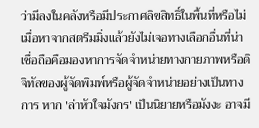ว่ามีลงในคลังหรือมีประกาศลิขสิทธิ์ในพื้นที่หรือไม่
เมื่อหาจากสตรีมมิ่งแล้วยังไม่เจอทางเลือกอื่นที่น่าเชื่อถือคือมองหาการจัดจำหน่ายทางกายภาพหรือดิจิทัลของผู้จัดพิมพ์หรือผู้จัดจำหน่ายอย่างเป็นทางการ หาก 'ล่าหัวใจมังกร' เป็นนิยายหรือมังงะ อาจมี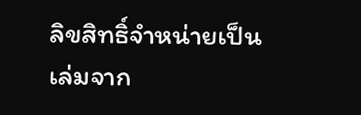ลิขสิทธิ์จำหน่ายเป็นเล่มจาก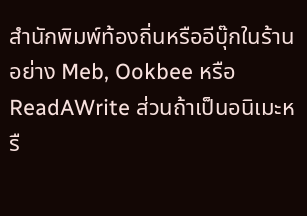สำนักพิมพ์ท้องถิ่นหรืออีบุ๊กในร้านอย่าง Meb, Ookbee หรือ ReadAWrite ส่วนถ้าเป็นอนิเมะหรื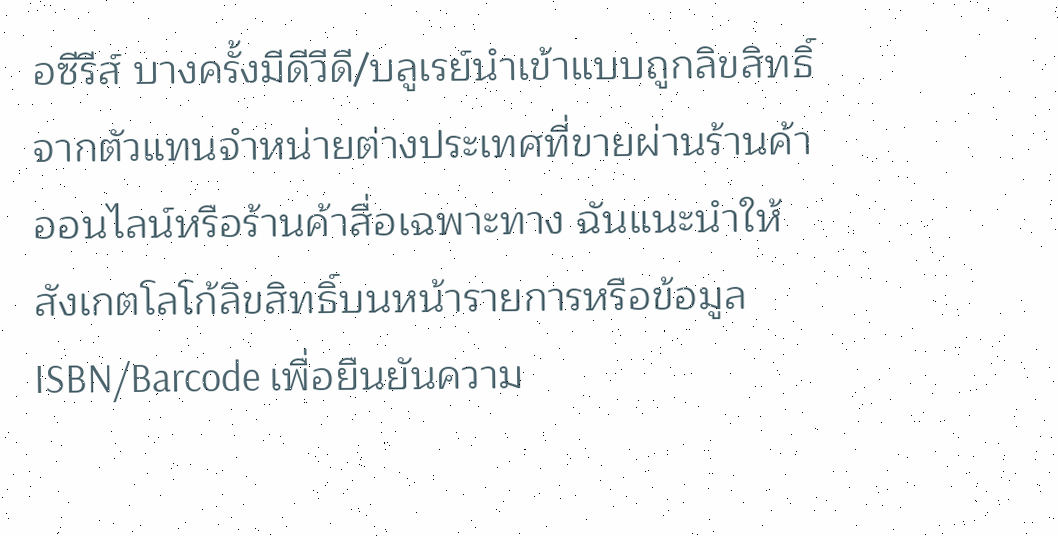อซีรีส์ บางครั้งมีดีวีดี/บลูเรย์นำเข้าแบบถูกลิขสิทธิ์จากตัวแทนจำหน่ายต่างประเทศที่ขายผ่านร้านค้าออนไลน์หรือร้านค้าสื่อเฉพาะทาง ฉันแนะนำให้สังเกตโลโก้ลิขสิทธิ์บนหน้ารายการหรือข้อมูล ISBN/Barcode เพื่อยืนยันความ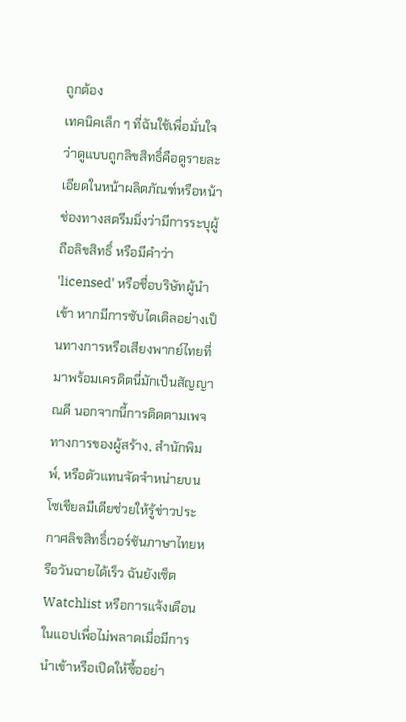ถูกต้อง
เทคนิคเล็ก ๆ ที่ฉันใช้เพื่อมั่นใจว่าดูแบบถูกลิขสิทธิ์คือดูรายละเอียดในหน้าผลิตภัณฑ์หรือหน้าช่องทางสตรีมมิ่งว่ามีการระบุผู้ถือลิขสิทธิ์ หรือมีคำว่า 'licensed' หรือชื่อบริษัทผู้นำเข้า หากมีการซับไตเติลอย่างเป็นทางการหรือเสียงพากย์ไทยที่มาพร้อมเครดิตนี่มักเป็นสัญญาณดี นอกจากนี้การติดตามเพจทางการของผู้สร้าง, สำนักพิมพ์, หรือตัวแทนจัดจำหน่ายบนโซเชียลมีเดียช่วยให้รู้ข่าวประกาศลิขสิทธิ์เวอร์ชันภาษาไทยหรือวันฉายได้เร็ว ฉันยังเซ็ต Watchlist หรือการแจ้งเตือนในแอปเพื่อไม่พลาดเมื่อมีการนำเข้าหรือเปิดให้ซื้ออย่า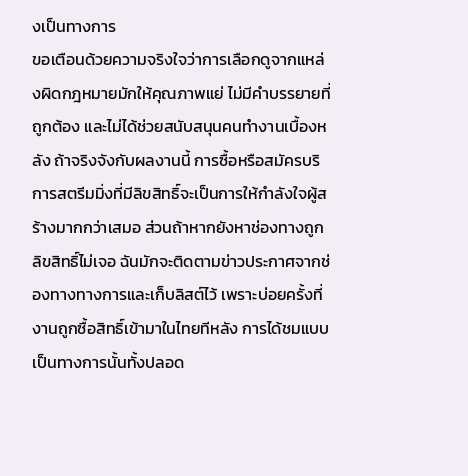งเป็นทางการ
ขอเตือนด้วยความจริงใจว่าการเลือกดูจากแหล่งผิดกฎหมายมักให้คุณภาพแย่ ไม่มีคำบรรยายที่ถูกต้อง และไม่ได้ช่วยสนับสนุนคนทำงานเบื้องหลัง ถ้าจริงจังกับผลงานนี้ การซื้อหรือสมัครบริการสตรีมมิ่งที่มีลิขสิทธิ์จะเป็นการให้กำลังใจผู้สร้างมากกว่าเสมอ ส่วนถ้าหากยังหาช่องทางถูกลิขสิทธิ์ไม่เจอ ฉันมักจะติดตามข่าวประกาศจากช่องทางทางการและเก็บลิสต์ไว้ เพราะบ่อยครั้งที่งานถูกซื้อสิทธิ์เข้ามาในไทยทีหลัง การได้ชมแบบเป็นทางการนั้นทั้งปลอด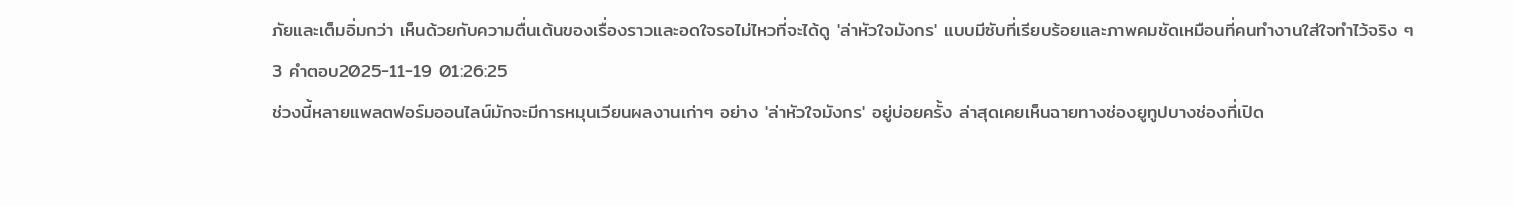ภัยและเต็มอิ่มกว่า เห็นด้วยกับความตื่นเต้นของเรื่องราวและอดใจรอไม่ไหวที่จะได้ดู 'ล่าหัวใจมังกร' แบบมีซับที่เรียบร้อยและภาพคมชัดเหมือนที่คนทำงานใส่ใจทำไว้จริง ๆ
3 คำตอบ2025-11-19 01:26:25
ช่วงนี้หลายแพลตฟอร์มออนไลน์มักจะมีการหมุนเวียนผลงานเก่าๆ อย่าง 'ล่าหัวใจมังกร' อยู่บ่อยครั้ง ล่าสุดเคยเห็นฉายทางช่องยูทูปบางช่องที่เปิด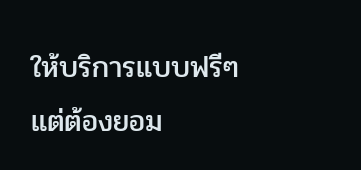ให้บริการแบบฟรีๆ แต่ต้องยอม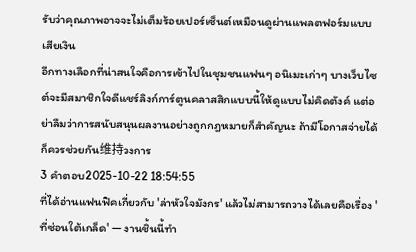รับว่าคุณภาพอาจจะไม่เต็มร้อยเปอร์เซ็นต์เหมือนดูผ่านแพลตฟอร์มแบบเสียเงิน
อีกทางเลือกที่น่าสนใจคือการเข้าไปในชุมชนแฟนๆ อนิเมะเก่าๆ บางเว็บไซต์จะมีสมาชิกใจดีแชร์ลิงก์การ์ตูนคลาสสิกแบบนี้ให้ดูแบบไม่คิดตังค์ แต่อย่าลืมว่าการสนับสนุนผลงานอย่างถูกกฎหมายก็สำคัญนะ ถ้ามีโอกาสจ่ายได้ก็ควรช่วยกัน维持วงการ
3 คำตอบ2025-10-22 18:54:55
ที่ได้อ่านแฟนฟิคเกี่ยวกับ 'ล่าหัวใจมังกร' แล้วไม่สามารถวางได้เลยคือเรื่อง 'ที่ซ่อนใต้เกล็ด' — งานชิ้นนี้ทำ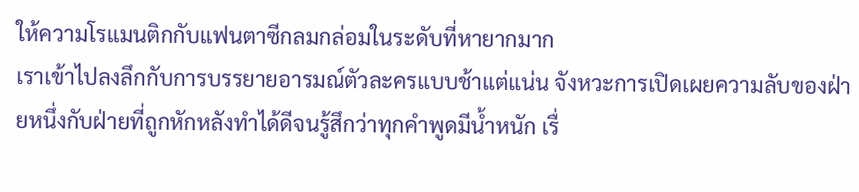ให้ความโรแมนติกกับแฟนตาซีกลมกล่อมในระดับที่หายากมาก
เราเข้าไปลงลึกกับการบรรยายอารมณ์ตัวละครแบบช้าแต่แน่น จังหวะการเปิดเผยความลับของฝ่ายหนึ่งกับฝ่ายที่ถูกหักหลังทำได้ดีจนรู้สึกว่าทุกคำพูดมีน้ำหนัก เรื่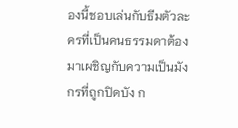องนี้ชอบเล่นกับธีมตัวละครที่เป็นคนธรรมดาต้องมาเผชิญกับความเป็นมังกรที่ถูกปิดบัง ก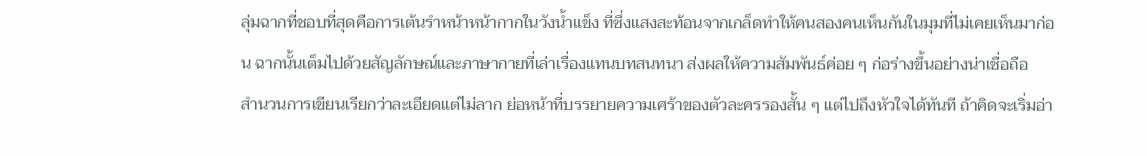ลุ่มฉากที่ชอบที่สุดคือการเต้นรำหน้าหน้ากากในวังน้ำแข็ง ที่ซึ่งแสงสะท้อนจากเกล็ดทำให้คนสองคนเห็นกันในมุมที่ไม่เคยเห็นมาก่อน ฉากนั้นเต็มไปด้วยสัญลักษณ์และภาษากายที่เล่าเรื่องแทนบทสนทนา ส่งผลให้ความสัมพันธ์ค่อย ๆ ก่อร่างขึ้นอย่างน่าเชื่อถือ
สำนวนการเขียนเรียกว่าละเอียดแต่ไม่ลาก ย่อหน้าที่บรรยายความเศร้าของตัวละครรองสั้น ๆ แต่ไปถึงหัวใจได้ทันที ถ้าคิดจะเริ่มอ่า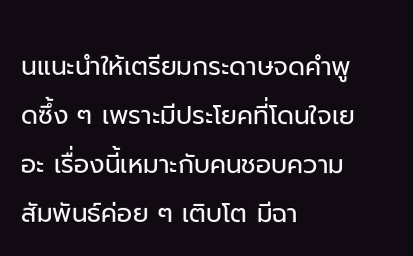นแนะนำให้เตรียมกระดาษจดคำพูดซึ้ง ๆ เพราะมีประโยคที่โดนใจเยอะ เรื่องนี้เหมาะกับคนชอบความสัมพันธ์ค่อย ๆ เติบโต มีฉา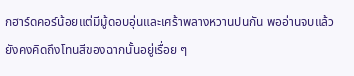กฮาร์ดคอร์น้อยแต่มีมู้ดอบอุ่นและเศร้าพลางหวานปนกัน พออ่านจบแล้วยังคงคิดถึงโทนสีของฉากนั้นอยู่เรื่อย ๆ